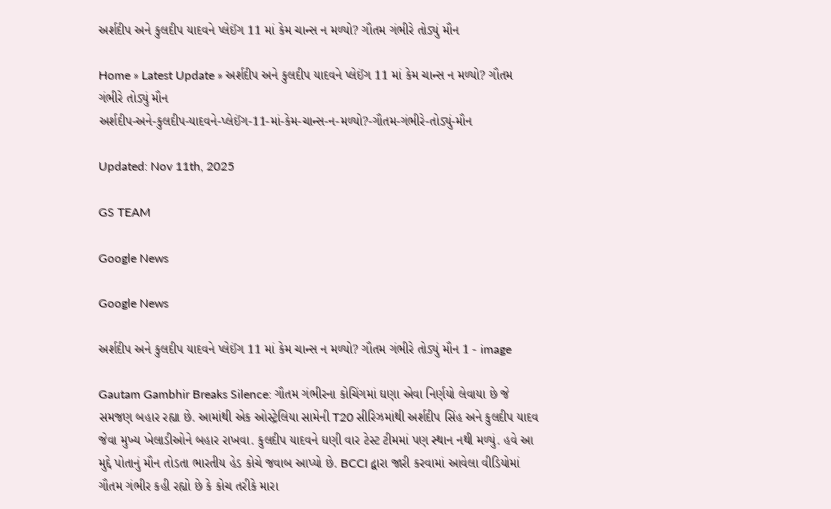અર્શદીપ અને કુલદીપ યાદવને પ્લેઈંગ 11 માં કેમ ચાન્સ ન મળ્યો? ગૌતમ ગંભીરે તોડ્યું મૌન

Home » Latest Update » અર્શદીપ અને કુલદીપ યાદવને પ્લેઈંગ 11 માં કેમ ચાન્સ ન મળ્યો? ગૌતમ ગંભીરે તોડ્યું મૌન
અર્શદીપ-અને-કુલદીપ-યાદવને-પ્લેઈંગ-11-માં-કેમ-ચાન્સ-ન-મળ્યો?-ગૌતમ-ગંભીરે-તોડ્યું-મૌન

Updated: Nov 11th, 2025

GS TEAM

Google News

Google News

અર્શદીપ અને કુલદીપ યાદવને પ્લેઈંગ 11 માં કેમ ચાન્સ ન મળ્યો? ગૌતમ ગંભીરે તોડ્યું મૌન 1 - image

Gautam Gambhir Breaks Silence: ગૌતમ ગંભીરના કોચિંગમાં ઘણા એવા નિર્ણયો લેવાયા છે જે સમજણ બહાર રહ્યા છે. આમાંથી એક ઓસ્ટ્રેલિયા સામેની T20 સીરિઝમાંથી અર્શદીપ સિંહ અને કુલદીપ યાદવ જેવા મુખ્ય ખેલાડીઓને બહાર રાખવા. કુલદીપ યાદવને ઘણી વાર ટેસ્ટ ટીમમાં પણ સ્થાન નથી મળ્યું. હવે આ મુદ્દે પોતાનું મૌન તોડતા ભારતીય હેડ કોચે જવાબ આપ્યો છે. BCCI દ્વારા જારી કરવામાં આવેલા વીડિયોમાં ગૌતમ ગંભીર કહી રહ્યો છે કે કોચ તરીકે મારા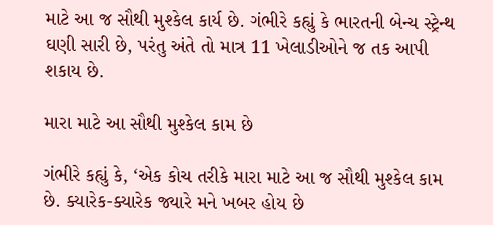માટે આ જ સૌથી મુશ્કેલ કાર્ય છે. ગંભીરે કહ્યું કે ભારતની બેન્ચ સ્ટ્રેન્થ ઘણી સારી છે, પરંતુ અંતે તો માત્ર 11 ખેલાડીઓને જ તક આપી શકાય છે.

મારા માટે આ સૌથી મુશ્કેલ કામ છે

ગંભીરે કહ્યું કે, ‘એક કોચ તરીકે મારા માટે આ જ સૌથી મુશ્કેલ કામ છે. ક્યારેક-ક્યારેક જ્યારે મને ખબર હોય છે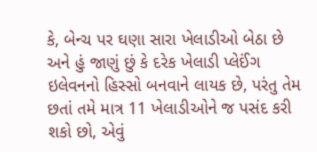કે, બેન્ચ પર ઘણા સારા ખેલાડીઓ બેઠા છે અને હું જાણું છું કે દરેક ખેલાડી પ્લેઈંગ ઇલેવનનો હિસ્સો બનવાને લાયક છે, પરંતુ તેમ છતાં તમે માત્ર 11 ખેલાડીઓને જ પસંદ કરી શકો છો, એવું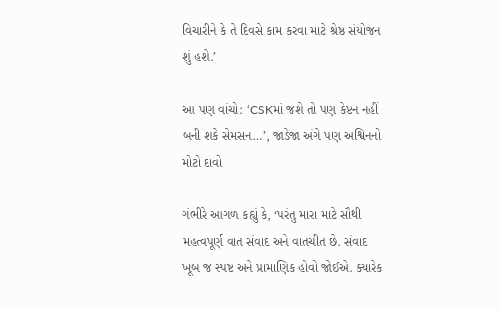વિચારીને કે તે દિવસે કામ કરવા માટે શ્રેષ્ઠ સંયોજન શું હશે.’

આ પણ વાંચો: ‘CSKમાં જશે તો પણ કેપ્ટન નહીં બની શકે સેમસન…’, જાડેજા અંગે પણ અશ્વિનનો મોટો દાવો

ગંભીરે આગળ કહ્યું કે, ‘પરંતુ મારા માટે સૌથી મહત્વપૂર્ણ વાત સંવાદ અને વાતચીત છે. સંવાદ ખૂબ જ સ્પષ્ટ અને પ્રામાણિક હોવો જોઈએ. ક્યારેક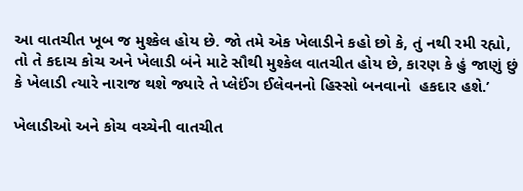આ વાતચીત ખૂબ જ મુશ્કેલ હોય છે. જો તમે એક ખેલાડીને કહો છો કે, તું નથી રમી રહ્યો, તો તે કદાચ કોચ અને ખેલાડી બંને માટે સૌથી મુશ્કેલ વાતચીત હોય છે, કારણ કે હું જાણું છું કે ખેલાડી ત્યારે નારાજ થશે જ્યારે તે પ્લેઈંગ ઈલેવનનો હિસ્સો બનવાનો  હકદાર હશે.’

ખેલાડીઓ અને કોચ વચ્ચેની વાતચીત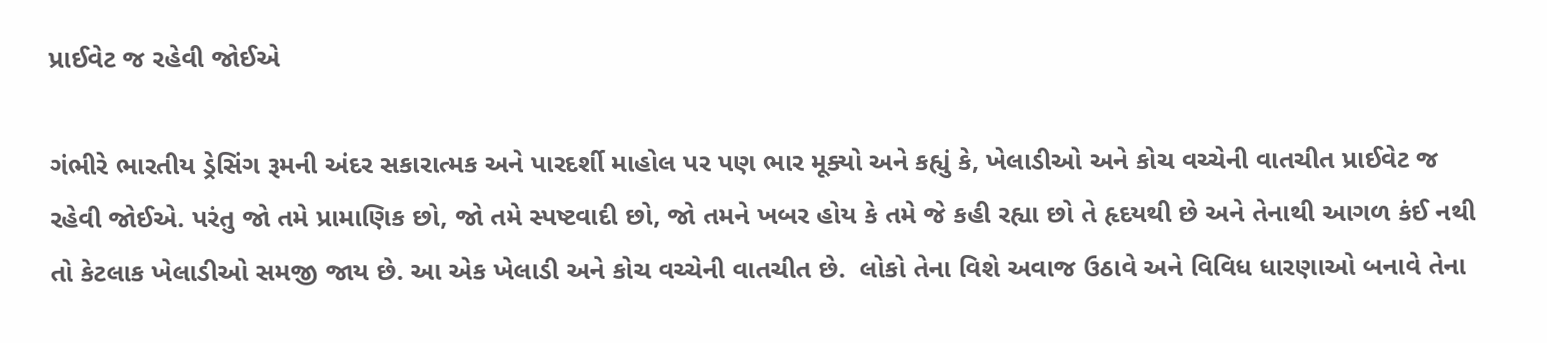પ્રાઈવેટ જ રહેવી જોઈએ

ગંભીરે ભારતીય ડ્રેસિંગ રૂમની અંદર સકારાત્મક અને પારદર્શી માહોલ પર પણ ભાર મૂક્યો અને કહ્યું કે, ખેલાડીઓ અને કોચ વચ્ચેની વાતચીત પ્રાઈવેટ જ રહેવી જોઈએ. પરંતુ જો તમે પ્રામાણિક છો, જો તમે સ્પષ્ટવાદી છો, જો તમને ખબર હોય કે તમે જે કહી રહ્યા છો તે હૃદયથી છે અને તેનાથી આગળ કંઈ નથી તો કેટલાક ખેલાડીઓ સમજી જાય છે. આ એક ખેલાડી અને કોચ વચ્ચેની વાતચીત છે.  લોકો તેના વિશે અવાજ ઉઠાવે અને વિવિધ ધારણાઓ બનાવે તેના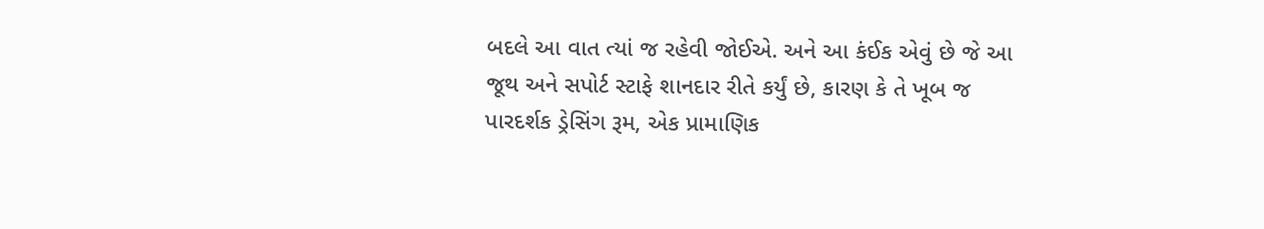બદલે આ વાત ત્યાં જ રહેવી જોઈએ. અને આ કંઈક એવું છે જે આ જૂથ અને સપોર્ટ સ્ટાફે શાનદાર રીતે કર્યું છે, કારણ કે તે ખૂબ જ પારદર્શક ડ્રેસિંગ રૂમ, એક પ્રામાણિક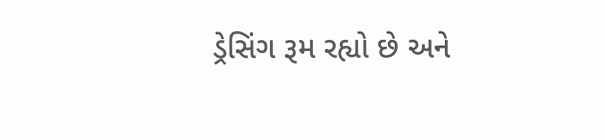ડ્રેસિંગ રૂમ રહ્યો છે અને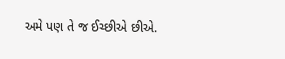અમે પણ તે જ ઈચ્છીએ છીએ.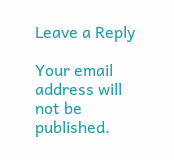Leave a Reply

Your email address will not be published.